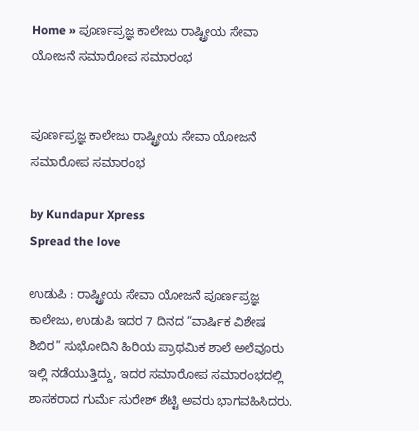Home » ಪೂರ್ಣಪ್ರಜ್ಞ ಕಾಲೇಜು ರಾಷ್ಟ್ರೀಯ ಸೇವಾ ಯೋಜನೆ ಸಮಾರೋಪ ಸಮಾರಂಭ


ಪೂರ್ಣಪ್ರಜ್ಞ ಕಾಲೇಜು ರಾಷ್ಟ್ರೀಯ ಸೇವಾ ಯೋಜನೆ ಸಮಾರೋಪ ಸಮಾರಂಭ

by Kundapur Xpress
Spread the love

ಉಡುಪಿ : ರಾಷ್ಟ್ರೀಯ ಸೇವಾ ಯೋಜನೆ ಪೂರ್ಣಪ್ರಜ್ಞ ಕಾಲೇಜು, ಉಡುಪಿ ಇದರ 7 ದಿನದ “ವಾರ್ಷಿಕ ವಿಶೇಷ ಶಿಬಿರ” ಸುಭೋದಿನಿ ಹಿರಿಯ ಪ್ರಾಥಮಿಕ ಶಾಲೆ ಅಲೆವೂರು ಇಲ್ಲಿ ನಡೆಯುತ್ತಿದ್ದು, ಇದರ ಸಮಾರೋಪ ಸಮಾರಂಭದಲ್ಲಿ ಶಾಸಕರಾದ ಗುರ್ಮೆ ಸುರೇಶ್ ಶೆಟ್ಟಿ ಅವರು ಭಾಗವಹಿಸಿದರು.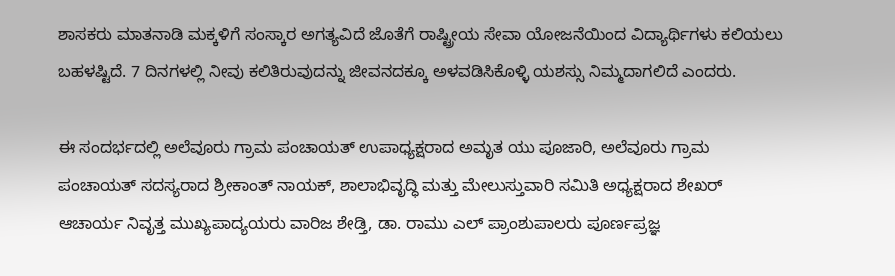ಶಾಸಕರು ಮಾತನಾಡಿ ಮಕ್ಕಳಿಗೆ ಸಂಸ್ಕಾರ ಅಗತ್ಯವಿದೆ ಜೊತೆಗೆ ರಾಷ್ಟ್ರೀಯ ಸೇವಾ ಯೋಜನೆಯಿಂದ ವಿದ್ಯಾರ್ಥಿಗಳು ಕಲಿಯಲು ಬಹಳಷ್ಟಿದೆ. 7 ದಿನಗಳಲ್ಲಿ ನೀವು ಕಲಿತಿರುವುದನ್ನು ಜೀವನದಕ್ಕೂ ಅಳವಡಿಸಿಕೊಳ್ಳಿ ಯಶಸ್ಸು ನಿಮ್ಮದಾಗಲಿದೆ ಎಂದರು.

ಈ ಸಂದರ್ಭದಲ್ಲಿ ಅಲೆವೂರು ಗ್ರಾಮ ಪಂಚಾಯತ್ ಉಪಾಧ್ಯಕ್ಷರಾದ ಅಮೃತ ಯು ಪೂಜಾರಿ, ಅಲೆವೂರು ಗ್ರಾಮ ಪಂಚಾಯತ್ ಸದಸ್ಯರಾದ ಶ್ರೀಕಾಂತ್ ನಾಯಕ್, ಶಾಲಾಭಿವೃದ್ಧಿ ಮತ್ತು ಮೇಲುಸ್ತುವಾರಿ ಸಮಿತಿ ಅಧ್ಯಕ್ಷರಾದ ಶೇಖರ್ ಆಚಾರ್ಯ ನಿವೃತ್ತ ಮುಖ್ಯಪಾದ್ಯಯರು ವಾರಿಜ ಶೇಡ್ತಿ, ಡಾ. ರಾಮು ಎಲ್ ಪ್ರಾಂಶುಪಾಲರು ಪೂರ್ಣಪ್ರಜ್ಞ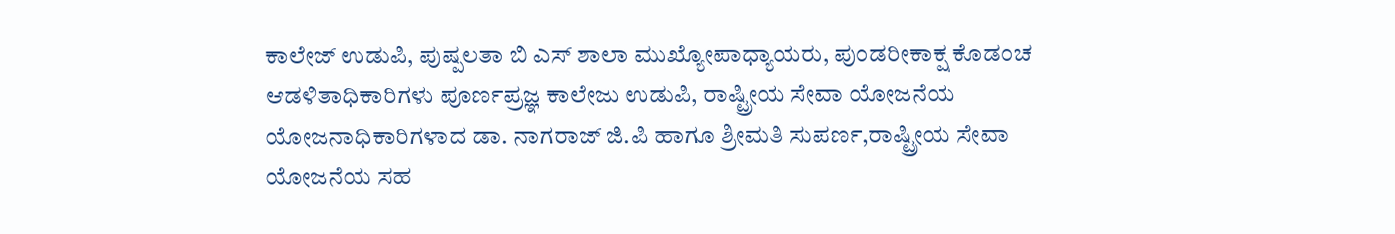ಕಾಲೇಜ್ ಉಡುಪಿ, ಪುಷ್ಪಲತಾ ಬಿ ಎಸ್ ಶಾಲಾ ಮುಖ್ಯೋಪಾಧ್ಯಾಯರು, ಪುಂಡರೀಕಾಕ್ಷ ಕೊಡಂಚ ಆಡಳಿತಾಧಿಕಾರಿಗಳು ಪೂರ್ಣಪ್ರಜ್ಞ ಕಾಲೇಜು ಉಡುಪಿ, ರಾಷ್ಟ್ರೀಯ ಸೇವಾ ಯೋಜನೆಯ ಯೋಜನಾಧಿಕಾರಿಗಳಾದ ಡಾ. ನಾಗರಾಜ್ ಜಿ.ಪಿ ಹಾಗೂ ಶ್ರೀಮತಿ ಸುಪರ್ಣ,ರಾಷ್ಟ್ರೀಯ ಸೇವಾ ಯೋಜನೆಯ ಸಹ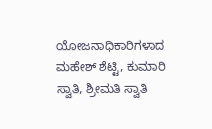ಯೋಜನಾಧಿಕಾರಿಗಳಾದ ಮಹೇಶ್ ಶೆಟ್ಟಿ, ಕುಮಾರಿ ಸ್ವಾತಿ, ಶ್ರೀಮತಿ ಸ್ವಾತಿ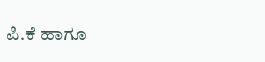ಪಿ.ಕೆ ಹಾಗೂ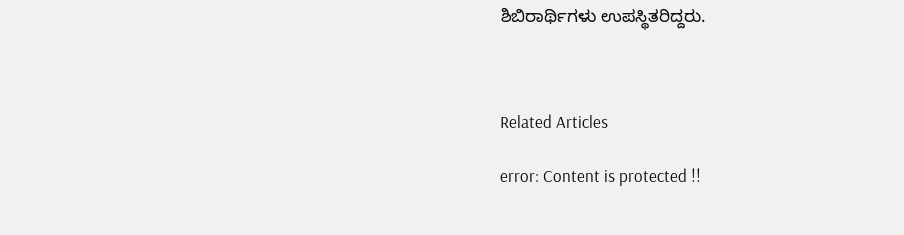ಶಿಬಿರಾರ್ಥಿಗಳು ಉಪಸ್ಥಿತರಿದ್ದರು.



Related Articles

error: Content is protected !!